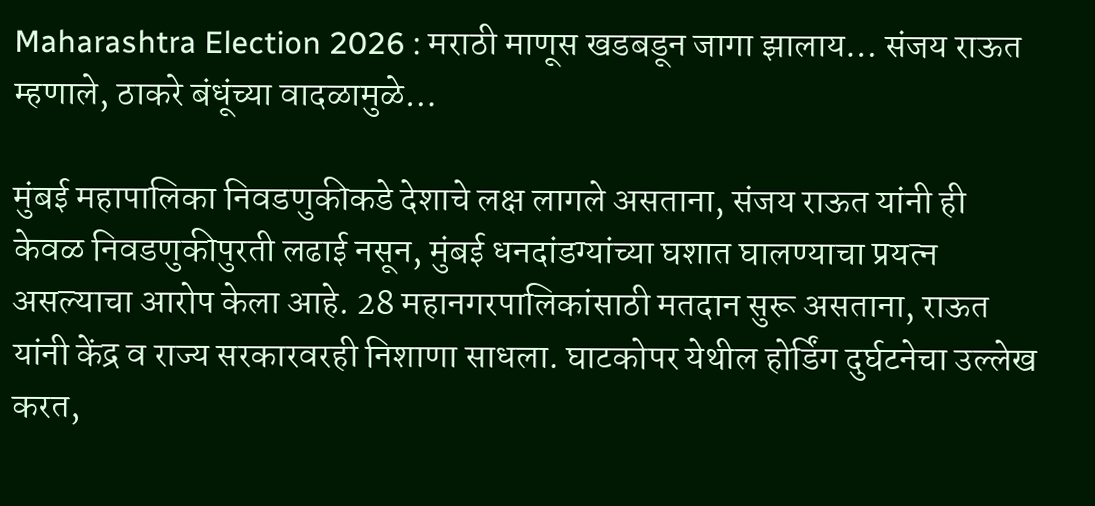Maharashtra Election 2026 : मराठी माणूस खडबडून जागा झालाय… संजय राऊत म्हणाले, ठाकरे बंधूंच्या वादळामुळे…

मुंबई महापालिका निवडणुकीकडे देशाचे लक्ष लागले असताना, संजय राऊत यांनी ही केवळ निवडणुकीपुरती लढाई नसून, मुंबई धनदांडग्यांच्या घशात घालण्याचा प्रयत्न असल्याचा आरोप केला आहे. 28 महानगरपालिकांसाठी मतदान सुरू असताना, राऊत यांनी केंद्र व राज्य सरकारवरही निशाणा साधला. घाटकोपर येथील होर्डिंग दुर्घटनेचा उल्लेख करत,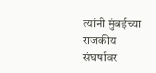त्यांनी मुंबईच्या राजकीय संघर्षावर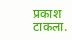प्रकाश टाकला.